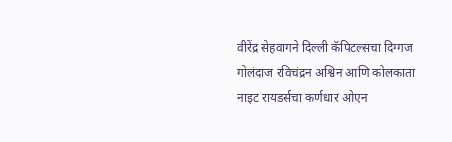वीरेंद्र सेहवागने दिल्ली कॅपिटल्सचा दिग्गज गोलंदाज रविचंद्रन अश्विन आणि कोलकाता नाइट रायडर्सचा कर्णधार ओएन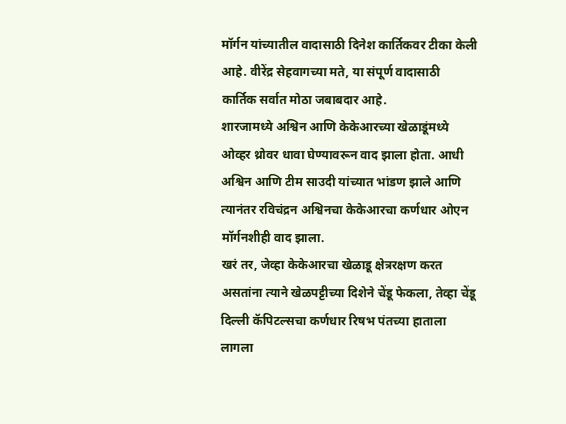मॉर्गन यांच्यातील वादासाठी दिनेश कार्तिकवर टीका केली आहे. वीरेंद्र सेहवागच्या मते, या संपूर्ण वादासाठी कार्तिक सर्वात मोठा जबाबदार आहे.
शारजामध्ये अश्विन आणि केकेआरच्या खेळाडूंमध्ये ओव्हर थ्रोवर धावा घेण्यावरून वाद झाला होता. आधी अश्विन आणि टीम साउदी यांच्यात भांडण झाले आणि त्यानंतर रविचंद्रन अश्विनचा केकेआरचा कर्णधार ओएन मॉर्गनशीही वाद झाला.
खरं तर, जेव्हा केकेआरचा खेळाडू क्षेत्ररक्षण करत असतांना त्याने खेळपट्टीच्या दिशेने चेंडू फेकला, तेव्हा चेंडू दिल्ली कॅपिटल्सचा कर्णधार रिषभ पंतच्या हाताला लागला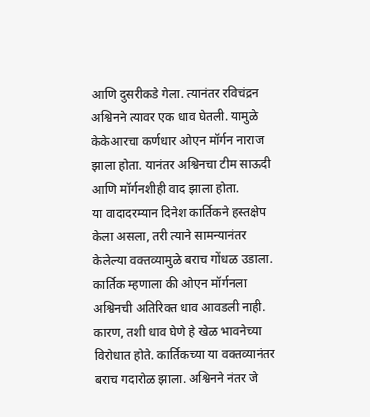आणि दुसरीकडे गेला. त्यानंतर रविचंद्रन अश्विनने त्यावर एक धाव घेतली. यामुळे केकेआरचा कर्णधार ओएन मॉर्गन नाराज झाला होता. यानंतर अश्विनचा टीम साऊदी आणि मॉर्गनशीही वाद झाला होता.
या वादादरम्यान दिनेश कार्तिकने हस्तक्षेप केला असला, तरी त्याने सामन्यानंतर केलेल्या वक्तव्यामुळे बराच गोंधळ उडाला. कार्तिक म्हणाला की ओएन मॉर्गनला अश्विनची अतिरिक्त धाव आवडली नाही. कारण, तशी धाव घेणे हे खेळ भावनेच्या विरोधात होते. कार्तिकच्या या वक्तव्यानंतर बराच गदारोळ झाला. अश्विनने नंतर जे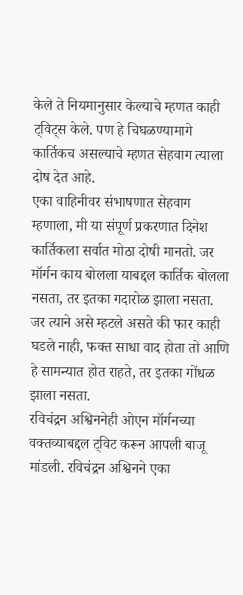केले ते नियमानुसार केल्याचे म्हणत काही ट्विट्स केले. पण हे चिघळण्यामागे कार्तिकच असल्याचे म्हणत सेहवाग त्याला दोष देत आहे.
एका वाहिनीवर संभाषणात सेहवाग म्हणाला, मी या संपूर्ण प्रकरणात दिनेश कार्तिकला सर्वात मोठा दोषी मानतो. जर मॉर्गन काय बोलला याबद्दल कार्तिक बोलला नसता, तर इतका गदारोळ झाला नसता. जर त्याने असे म्हटले असते की फार काही घडले नाही, फक्त साधा वाद होता तो आणि हे सामन्यात होत राहते, तर इतका गोंधळ झाला नसता.
रविचंद्रन अश्विननेही ओएन मॉर्गनच्या वक्तव्याबद्दल ट्विट करून आपली बाजू मांडली. रविचंद्रन अश्विनने एका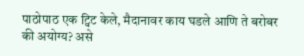पाठोपाठ एक ट्विट केले, मैदानावर काय घडले आणि ते बरोबर की अयोग्य? असे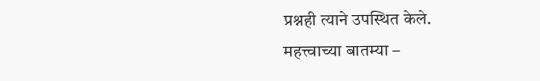प्रश्नही त्याने उपस्थित केले.
महत्त्वाच्या बातम्या –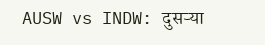AUSW vs INDW: दुसऱ्या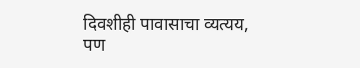दिवशीही पावासाचा व्यत्यय, पण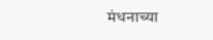मंधनाच्या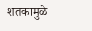शतकामुळे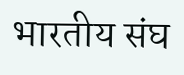भारतीय संघ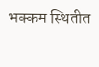भक्कम स्थितीत